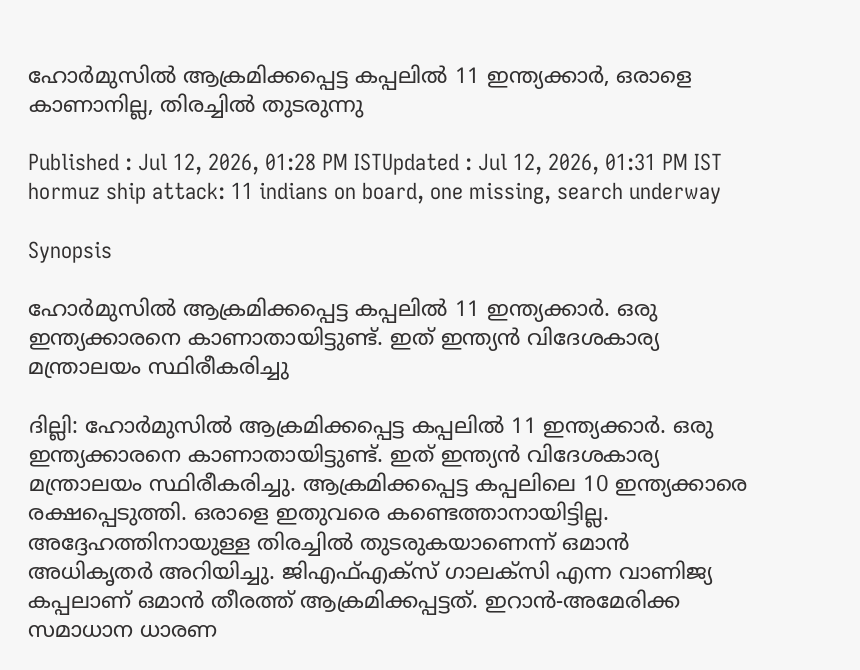ഹോർമുസിൽ ആക്രമിക്കപ്പെട്ട കപ്പലിൽ 11 ഇന്ത്യക്കാര്‍, ഒരാളെ കാണാനില്ല, തിരച്ചിൽ തുടരുന്നു

Published : Jul 12, 2026, 01:28 PM ISTUpdated : Jul 12, 2026, 01:31 PM IST
hormuz ship attack: 11 indians on board, one missing, search underway

Synopsis

ഹോർമുസിൽ ആക്രമിക്കപ്പെട്ട കപ്പലിൽ 11 ഇന്ത്യക്കാര്‍. ഒരു ഇന്ത്യക്കാരനെ കാണാതായിട്ടുണ്ട്. ഇത് ഇന്ത്യൻ വിദേശകാര്യ മന്ത്രാലയം സ്ഥിരീകരിച്ചു

ദില്ലി: ഹോർമുസിൽ ആക്രമിക്കപ്പെട്ട കപ്പലിൽ 11 ഇന്ത്യക്കാര്‍. ഒരു ഇന്ത്യക്കാരനെ കാണാതായിട്ടുണ്ട്. ഇത് ഇന്ത്യൻ വിദേശകാര്യ മന്ത്രാലയം സ്ഥിരീകരിച്ചു. ആക്രമിക്കപ്പെട്ട കപ്പലിലെ 10 ഇന്ത്യക്കാരെ രക്ഷപ്പെടുത്തി. ഒരാളെ ഇതുവരെ കണ്ടെത്താനായിട്ടില്ല. അദ്ദേഹത്തിനായുള്ള തിരച്ചിൽ തുടരുകയാണെന്ന് ഒമാൻ അധികൃതർ അറിയിച്ചു. ജിഎഫ്എക്സ് ഗാലക്സി എന്ന വാണിജ്യ കപ്പലാണ് ഒമാൻ തീരത്ത് ആക്രമിക്കപ്പട്ടത്. ഇറാൻ-അമേരിക്ക സമാധാന ധാരണ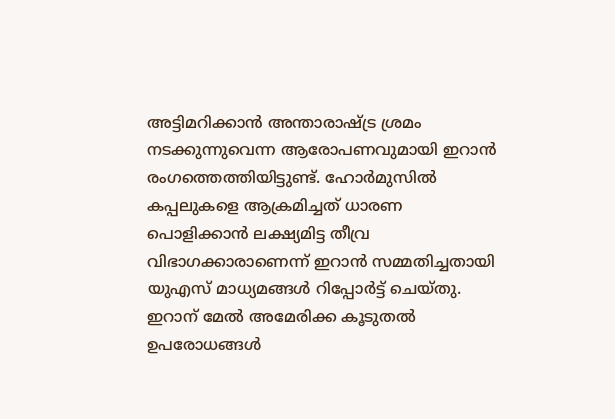അട്ടിമറിക്കാൻ അന്താരാഷ്ട്ര ശ്രമം നടക്കുന്നുവെന്ന ആരോപണവുമായി ഇറാൻ രംഗത്തെത്തിയിട്ടുണ്ട്. ഹോർമുസിൽ കപ്പലുകളെ ആക്രമിച്ചത് ധാരണ പൊളിക്കാൻ ലക്ഷ്യമിട്ട തീവ്ര വിഭാഗക്കാരാണെന്ന് ഇറാൻ സമ്മതിച്ചതായി യുഎസ് മാധ്യമങ്ങൾ റിപ്പോർട്ട് ചെയ്തു. ഇറാന് മേൽ അമേരിക്ക കൂടുതൽ ഉപരോധങ്ങൾ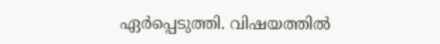ഏർപ്പെടുത്തി. വിഷയത്തിൽ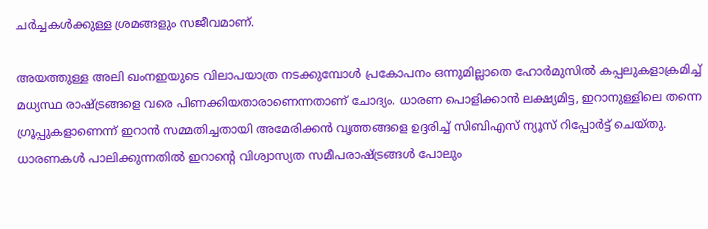ചർച്ചകൾക്കുള്ള ശ്രമങ്ങളും സജീവമാണ്.

അയത്തുള്ള അലി ഖംനഇയുടെ വിലാപയാത്ര നടക്കുമ്പോൾ പ്രകോപനം ഒന്നുമില്ലാതെ ഹോർമുസിൽ കപ്പലുകളാക്രമിച്ച് മധ്യസ്ഥ രാഷ്ട്രങ്ങളെ വരെ പിണക്കിയതാരാണെന്നതാണ് ചോദ്യം. ധാരണ പൊളിക്കാൻ ലക്ഷ്യമിട്ട, ഇറാനുള്ളിലെ തന്നെ ഗ്രൂപ്പുകളാണെന്ന് ഇറാൻ സമ്മതിച്ചതായി അമേരിക്കൻ വൃത്തങ്ങളെ ഉദ്ദരിച്ച് സിബിഎസ് ന്യൂസ് റിപ്പോർട്ട് ചെയ്തു. ധാരണകൾ പാലിക്കുന്നതിൽ ഇറാന്റെ വിശ്വാസ്യത സമീപരാഷ്ട്രങ്ങൾ പോലും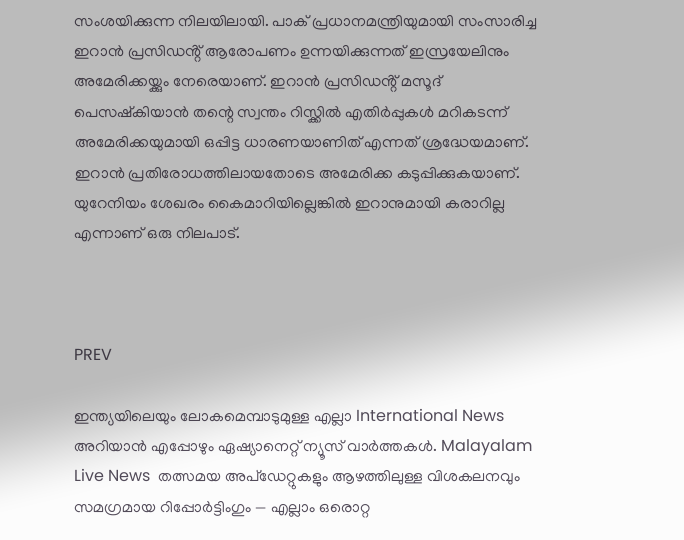സംശയിക്കുന്ന നിലയിലായി. പാക് പ്രധാനമന്ത്രിയുമായി സംസാരിച്ച ഇറാൻ പ്രസിഡൻ്റ് ആരോപണം ഉന്നയിക്കുന്നത് ഇസ്രയേലിനും അമേരിക്കയ്ക്കും നേരെയാണ്. ഇറാൻ പ്രസിഡൻ്റ് മസൂദ് പെസഷ്കിയാൻ തന്റെ സ്വന്തം റിസ്ക്കിൽ എതിർപ്പുകൾ മറികടന്ന് അമേരിക്കയുമായി ഒപ്പിട്ട ധാരണയാണിത് എന്നത് ശ്രദ്ധേയമാണ്. ഇറാൻ പ്രതിരോധത്തിലായതോടെ അമേരിക്ക കടുപ്പിക്കുകയാണ്. യുറേനിയം ശേഖരം കൈമാറിയില്ലെങ്കിൽ ഇറാനുമായി കരാറില്ല എന്നാണ് ഒരു നിലപാട്.



PREV

ഇന്ത്യയിലെയും ലോകമെമ്പാടുമുള്ള എല്ലാ International News അറിയാൻ എപ്പോഴും ഏഷ്യാനെറ്റ് ന്യൂസ് വാർത്തകൾ. Malayalam Live News  തത്സമയ അപ്‌ഡേറ്റുകളും ആഴത്തിലുള്ള വിശകലനവും സമഗ്രമായ റിപ്പോർട്ടിംഗും — എല്ലാം ഒരൊറ്റ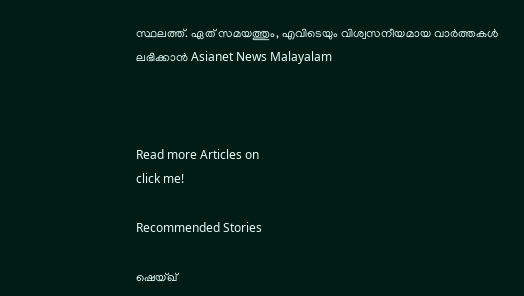സ്ഥലത്ത്. ഏത് സമയത്തും, എവിടെയും വിശ്വസനീയമായ വാർത്തകൾ ലഭിക്കാൻ Asianet News Malayalam



Read more Articles on
click me!

Recommended Stories

ഷെയ്ഖ്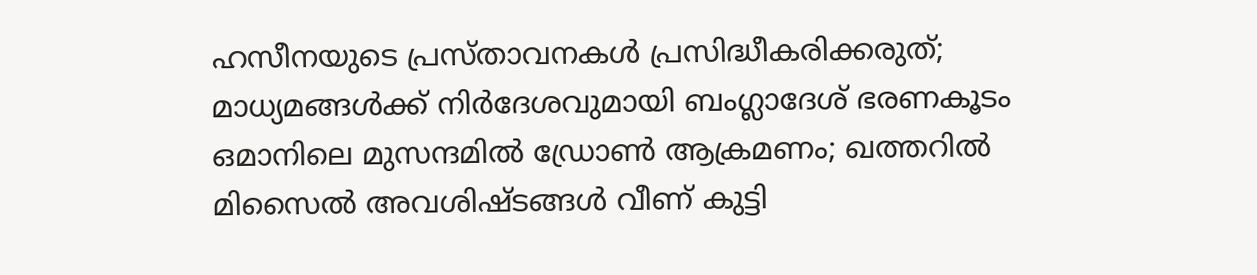ഹസീനയുടെ പ്രസ്താവനകൾ പ്രസിദ്ധീകരിക്കരുത്; മാധ്യമങ്ങൾക്ക് നിർദേശവുമായി ബംഗ്ലാദേശ് ഭരണകൂടം
ഒമാനിലെ മുസന്ദമിൽ ഡ്രോൺ ആക്രമണം; ഖത്തറിൽ മിസൈൽ അവശിഷ്ടങ്ങൾ വീണ് കുട്ടി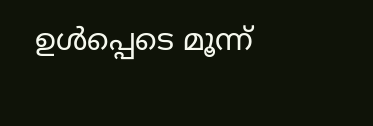ഉൾപ്പെടെ മൂന്ന്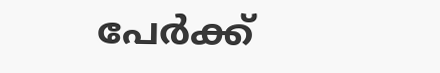പേർക്ക്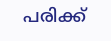പരിക്ക്